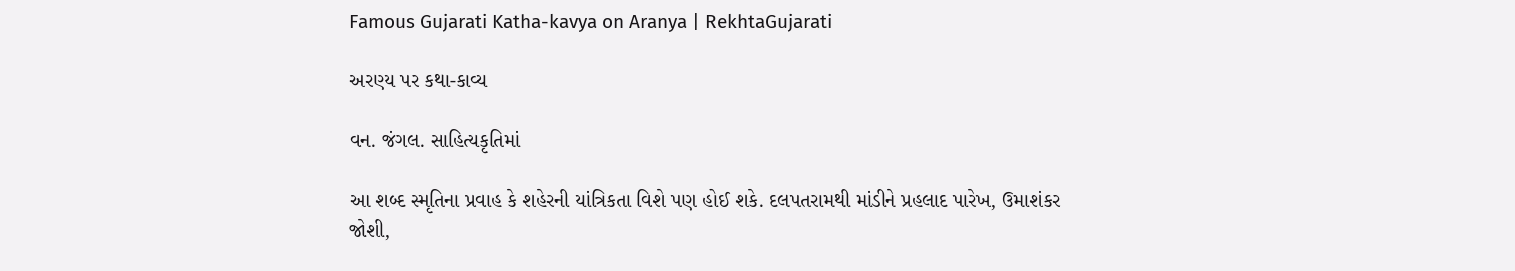Famous Gujarati Katha-kavya on Aranya | RekhtaGujarati

અરણ્ય પર કથા-કાવ્ય

વન. જંગલ. સાહિત્યકૃતિમાં

આ શબ્દ સ્મૃતિના પ્રવાહ કે શહેરની યાંત્રિકતા વિશે પણ હોઈ શકે. દલપતરામથી માંડીને પ્રહલાદ પારેખ, ઉમાશંકર જોશી,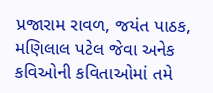પ્રજારામ રાવળ, જયંત પાઠક, મણિલાલ પટેલ જેવા અનેક કવિઓની કવિતાઓમાં તમે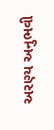અરણ્ય અનુભવી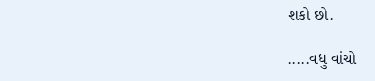શકો છો.

.....વધુ વાંચો